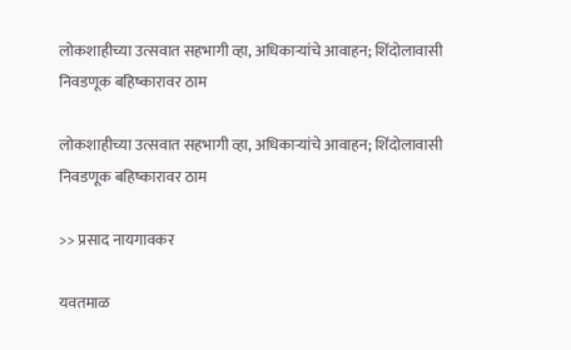लोकशाहीच्या उत्सवात सहभागी व्हा, अधिकाऱ्यांचे आवाहन; शिंदोलावासी निवडणूक बहिष्कारावर ठाम

लोकशाहीच्या उत्सवात सहभागी व्हा, अधिकाऱ्यांचे आवाहन; शिंदोलावासी निवडणूक बहिष्कारावर ठाम

>> प्रसाद नायगावकर

यवतमाळ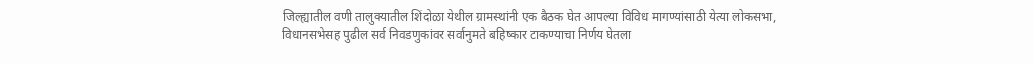जिल्ह्यातील वणी तालुक्यातील शिंदोळा येथील ग्रामस्थांनी एक बैठक घेत आपल्या विविध मागण्यांसाठी येत्या लोकसभा, विधानसभेसह पुढील सर्व निवडणुकांवर सर्वानुमते बहिष्कार टाकण्याचा निर्णय घेतला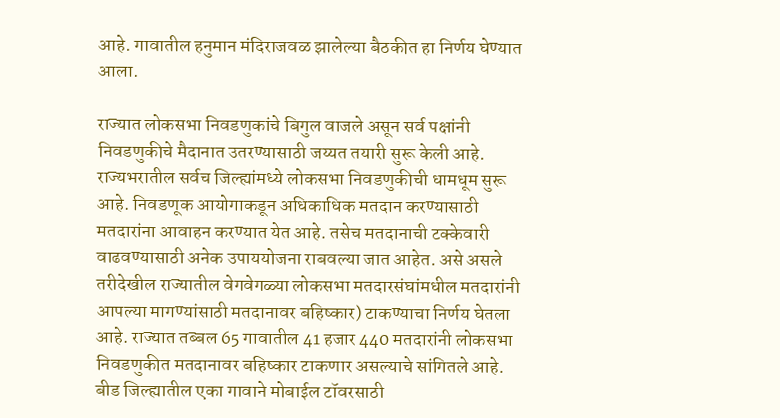आहे. गावातील हनुमान मंदिराजवळ झालेल्या बैठकीत हा निर्णय घेण्यात आला.

राज्यात लोकसभा निवडणुकांचे बिगुल वाजले असून सर्व पक्षांनी निवडणुकीचे मैदानात उतरण्यासाठी जय्यत तयारी सुरू केली आहे. राज्यभरातील सर्वच जिल्ह्यांमध्ये लोकसभा निवडणुकीची धामधूम सुरू आहे. निवडणूक आयोगाकडून अधिकाधिक मतदान करण्यासाठी मतदारांना आवाहन करण्यात येत आहे. तसेच मतदानाची टक्केवारी वाढवण्यासाठी अनेक उपाययोजना राबवल्या जात आहेत. असे असले तरीदेखील राज्यातील वेगवेगळ्या लोकसभा मतदारसंघांमधील मतदारांनी आपल्या मागण्यांसाठी मतदानावर बहिष्कार) टाकण्याचा निर्णय घेतला आहे. राज्यात तब्बल 65 गावातील 41 हजार 440 मतदारांनी लोकसभा निवडणुकीत मतदानावर बहिष्कार टाकणार असल्याचे सांगितले आहे. बीड जिल्ह्यातील एका गावाने मोबाईल टॉवरसाठी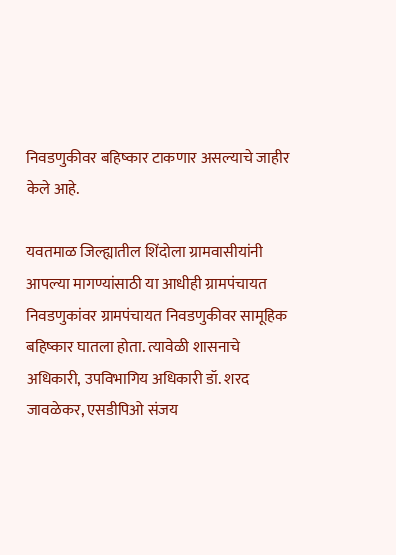निवडणुकीवर बहिष्कार टाकणार असल्याचे जाहीर केले आहे.

यवतमाळ जिल्ह्यातील शिंदोला ग्रामवासीयांनी आपल्या मागण्यांसाठी या आधीही ग्रामपंचायत निवडणुकांवर ग्रामपंचायत निवडणुकीवर सामूहिक बहिष्कार घातला होता. त्यावेळी शासनाचे अधिकारी, उपविभागिय अधिकारी डॉ. शरद जावळेकर, एसडीपिओ संजय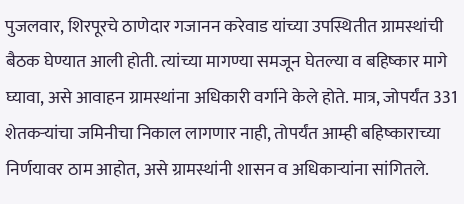पुजलवार, शिरपूरचे ठाणेदार गजानन करेवाड यांच्या उपस्थितीत ग्रामस्थांची बैठक घेण्यात आली होती. त्यांच्या मागण्या समजून घेतल्या व बहिष्कार मागे घ्यावा, असे आवाहन ग्रामस्थांना अधिकारी वर्गाने केले होते. मात्र, जोपर्यंत 331 शेतकऱ्यांचा जमिनीचा निकाल लागणार नाही, तोपर्यंत आम्ही बहिष्काराच्या निर्णयावर ठाम आहोत, असे ग्रामस्थांनी शासन व अधिकाऱ्यांना सांगितले.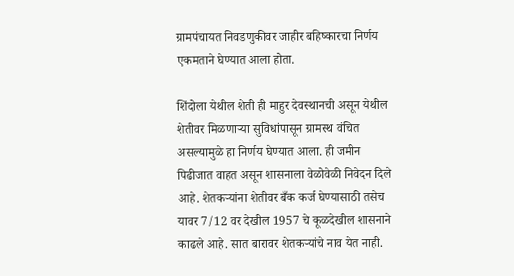ग्रामपंचायत निवडणुकीवर जाहीर बहिष्कारचा निर्णय एकमताने घेण्यात आला होता.

शिंदोला येथील शेती ही माहुर देवस्थानची असून येथील शेतीवर मिळणाऱ्या सुविधांपासून ग्रामस्थ वंचित असल्यामुळे हा निर्णय घेण्यात आला. ही जमीन पिढीजात वाहत असून शासनाला वेळोवेळी निवेदन दिले आहे. शेतकऱ्यांना शेतीवर बँक कर्ज घेण्यासाठी तसेच यावर 7/12 वर देखील 1957 चे कूळदेखील शासनाने काढले आहे. सात बारावर शेतकऱ्यांचे नाव येत नाही.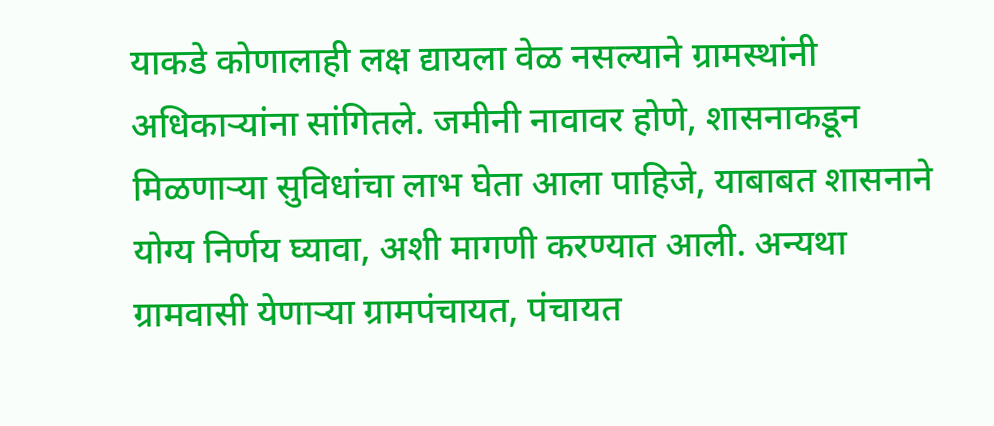याकडे कोणालाही लक्ष द्यायला वेळ नसल्याने ग्रामस्थांनी अधिकाऱ्यांना सांगितले. जमीनी नावावर होणे, शासनाकडून मिळणाऱ्या सुविधांचा लाभ घेता आला पाहिजे, याबाबत शासनाने योग्य निर्णय घ्यावा, अशी मागणी करण्यात आली. अन्यथा ग्रामवासी येणाऱ्या ग्रामपंचायत, पंचायत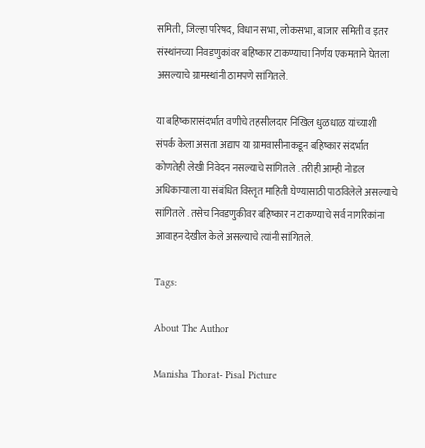समिती, जिल्हा परिषद, विधान सभा, लोकसभा, बाजार समिती व इतर संस्थांनच्या निवडणुकांवर बहिष्कार टाकण्याचा निर्णय एकमताने घेतला असल्याचे ग्रामस्थांनी ठामपणे सांगितले.

या बहिष्कारासंदर्भात वणीचे तहसीलदार निखिल धुळधाळ यांच्याशी संपर्क केला असता अद्याप या ग्रामवासीनाकडून बहिष्कार संदर्भात कोणतेही लेखी निवेदन नसल्याचे सांगितले . तरीही आम्ही नोडल अधिकाऱ्याला या संबंधित विस्तृत माहिती घेण्यासाठी पाठविलेले असल्याचे सांगितले . तसेच निवडणुकीवर बहिष्कार न टाकण्याचे सर्व नागरिकांना आवाहन देखील केले असल्याचे त्यांनी सांगितले.

Tags:

About The Author

Manisha Thorat- Pisal Picture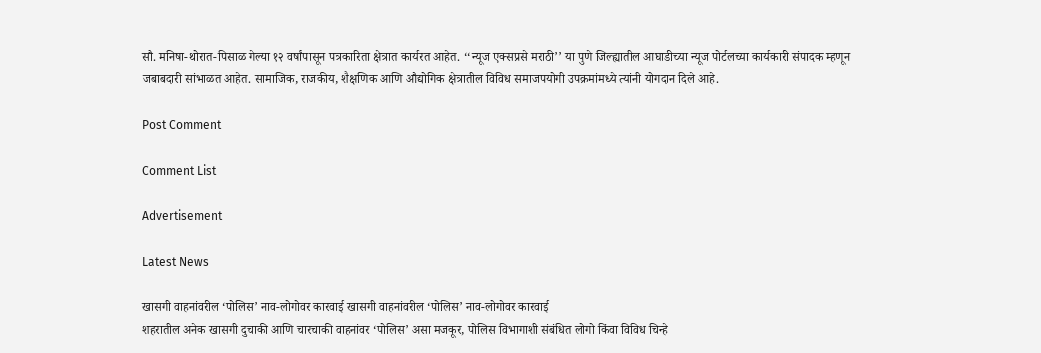सौ. मनिषा-थोरात-पिसाळ गेल्या १२ वर्षांपासून पत्रकारिता क्षेत्रात कार्यरत आहेत. ‘‘न्यूज एक्सप्रसे मराठी’’ या पुणे जिल्ह्यातील आघाडीच्या न्यूज पोर्टलच्या कार्यकारी संपादक म्हणून जबाबदारी सांभाळत आहेत. सामाजिक, राजकीय, शैक्षणिक आणि औद्योगिक क्षेत्रातील विविध समाजपयोगी उपक्रमांमध्ये त्यांनी योगदान दिले आहे.

Post Comment

Comment List

Advertisement

Latest News

खासगी वाहनांवरील ‘पोलिस’ नाव-लोगोवर कारवाई खासगी वाहनांवरील ‘पोलिस’ नाव-लोगोवर कारवाई
शहरातील अनेक खासगी दुचाकी आणि चारचाकी वाहनांवर ‘पोलिस’ असा मजकूर, पोलिस विभागाशी संबंधित लोगो किंवा विविध चिन्हे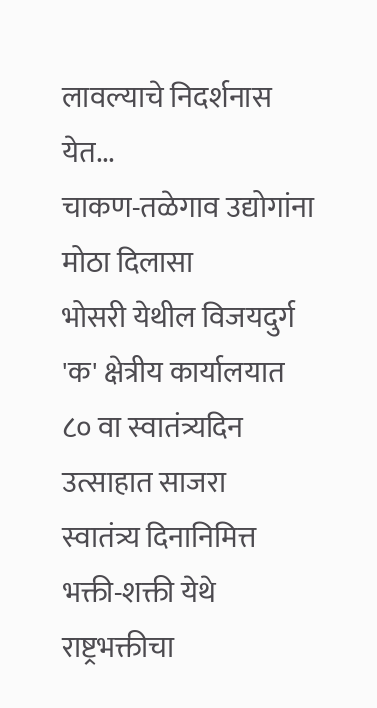लावल्याचे निदर्शनास येत...
चाकण-तळेगाव उद्योगांना मोठा दिलासा
भोसरी येथील विजयदुर्ग 'क' क्षेत्रीय कार्यालयात ८० वा स्वातंत्र्यदिन उत्साहात साजरा
स्वातंत्र्य दिनानिमित्त भक्ती-शक्ती येथे राष्ट्रभक्तीचा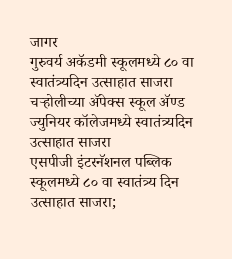जागर
गुरुवर्य अकॅडमी स्कूलमध्ये ८० वा स्वातंत्र्यदिन उत्साहात साजरा
चऱ्होलीच्या अ‍ॅपेक्स स्कूल अ‍ॅण्ड ज्युनियर कॉलेजमध्ये स्वातंत्र्यदिन उत्साहात साजरा
एसपीजी इंटरनॅशनल पब्लिक स्कूलमध्ये ८० वा स्वातंत्र्य दिन उत्साहात साजरा;